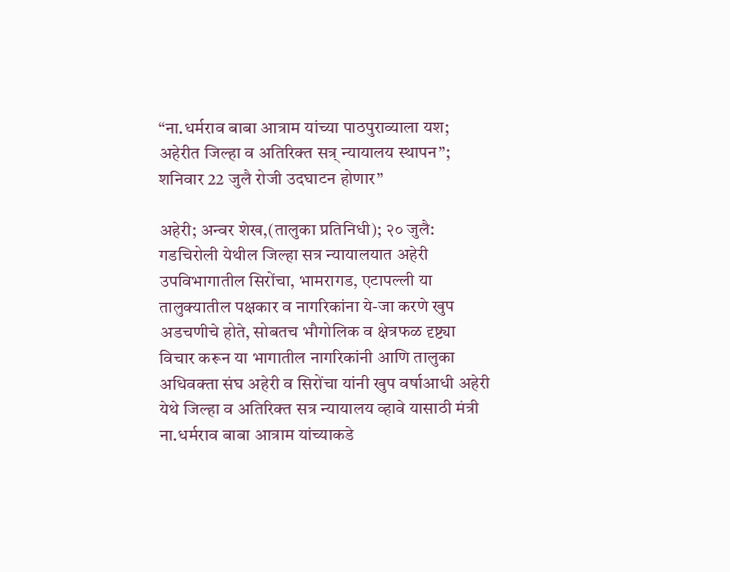“ना.धर्मराव बाबा आत्राम यांच्या पाठपुराव्याला यश; अहेरीत जिल्हा व अतिरिक्त सत्र् न्यायालय स्थापन”; शनिवार 22 जुलै रोजी उदघाटन होणार”

अहेरी; अन्वर शेख,(तालुका प्रतिनिधी); २० जुलै: गडचिरोली येथील जिल्हा सत्र न्यायालयात अहेरी उपविभागातील सिरोंचा, भामरागड, एटापल्ली या तालुक्यातील पक्षकार व नागरिकांना ये-जा करणे खुप अडचणीचे होते, सोबतच भौगोलिक व क्षेत्रफळ दृष्ट्या विचार करून या भागातील नागरिकांनी आणि तालुका अधिवक्ता संघ अहेरी व सिरोंचा यांनी खुप वर्षाआधी अहेरी येथे जिल्हा व अतिरिक्त सत्र न्यायालय व्हावे यासाठी मंत्री ना.धर्मराव बाबा आत्राम यांच्याकडे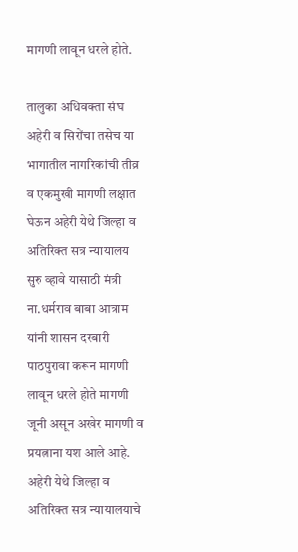मागणी लावून धरले होते.

तालुका अधिवक्ता संघ अहेरी व सिरोंचा तसेच या भागातील नागरिकांची तीव्र व एकमुखी मागणी लक्षात घेऊन अहेरी येथे जिल्हा व अतिरिक्त सत्र न्यायालय सुरु व्हावे यासाठी मंत्री ना.धर्मराव बाबा आत्राम यांनी शासन दरबारी पाठपुरावा करून मागणी लावून धरले होते मागणी जूनी असून अखेर मागणी व प्रयत्नाना यश आले आहे.
अहेरी येथे जिल्हा व अतिरिक्त सत्र न्यायालयाचे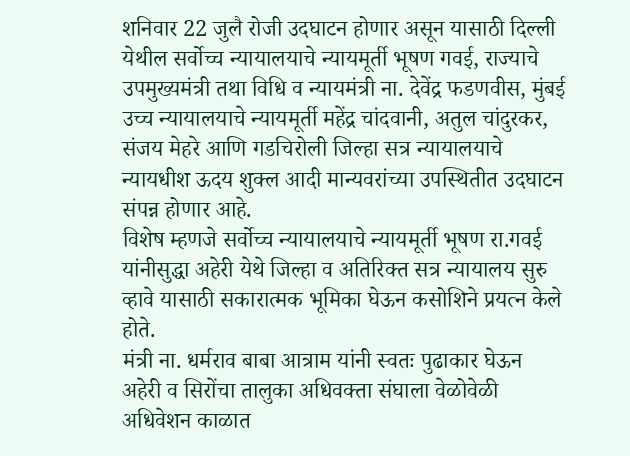शनिवार 22 जुलै रोजी उदघाटन होणार असून यासाठी दिल्ली येथील सर्वोच्च न्यायालयाचे न्यायमूर्ती भूषण गवई, राज्याचे उपमुख्यमंत्री तथा विधि व न्यायमंत्री ना. देवेंद्र फडणवीस, मुंबई उच्च न्यायालयाचे न्यायमूर्ती महेंद्र चांदवानी, अतुल चांदुरकर, संजय मेहरे आणि गडचिरोली जिल्हा सत्र न्यायालयाचे न्यायधीश ऊदय शुक्ल आदी मान्यवरांच्या उपस्थितीत उदघाटन संपन्न होणार आहे.
विशेष म्हणजे सर्वोच्च न्यायालयाचे न्यायमूर्ती भूषण रा.गवई यांनीसुद्धा अहेरी येथे जिल्हा व अतिरिक्त सत्र न्यायालय सुरु व्हावे यासाठी सकारात्मक भूमिका घेऊन कसोशिने प्रयत्न केले होते.
मंत्री ना. धर्मराव बाबा आत्राम यांनी स्वतः पुढाकार घेऊन अहेरी व सिरोंचा तालुका अधिवक्ता संघाला वेळोवेळी अधिवेशन काळात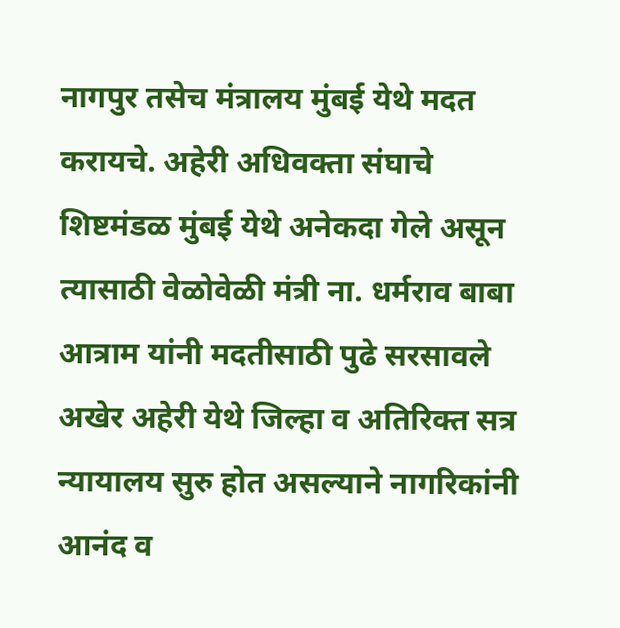नागपुर तसेच मंत्रालय मुंबई येथे मदत करायचे. अहेरी अधिवक्ता संघाचे शिष्टमंडळ मुंबई येथे अनेकदा गेले असून त्यासाठी वेळोवेळी मंत्री ना. धर्मराव बाबा आत्राम यांनी मदतीसाठी पुढे सरसावले अखेर अहेरी येथे जिल्हा व अतिरिक्त सत्र न्यायालय सुरु होत असल्याने नागरिकांनी आनंद व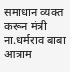समाधान व्यक्त करून मंत्री ना.धर्मराव बाबा आत्राम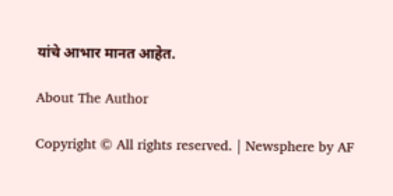यांचे आभार मानत आहेत.

About The Author

Copyright © All rights reserved. | Newsphere by AF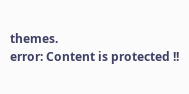themes.
error: Content is protected !!